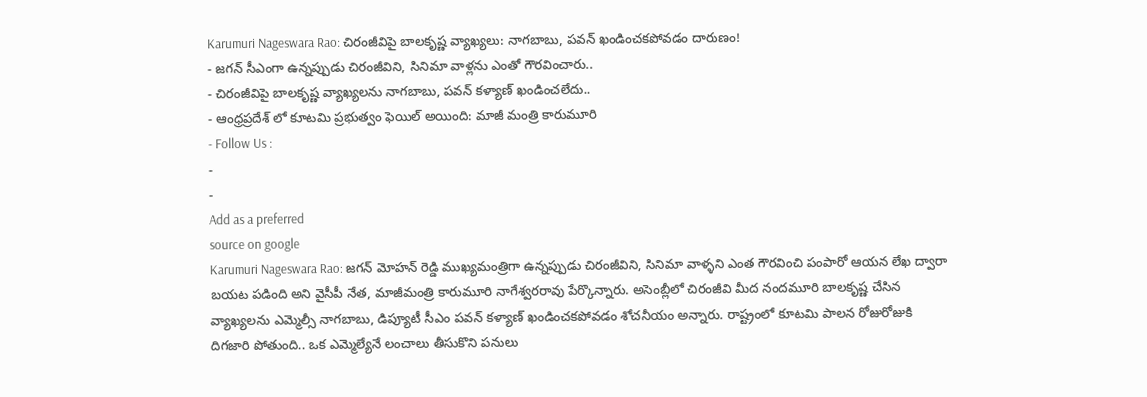Karumuri Nageswara Rao: చిరంజీవిపై బాలకృష్ణ వ్యాఖ్యలు: నాగబాబు, పవన్ ఖండించకపోవడం దారుణం!
- జగన్ సీఎంగా ఉన్నప్పుడు చిరంజీవిని, సినిమా వాళ్లను ఎంతో గౌరవించారు..
- చిరంజీవిపై బాలకృష్ణ వ్యాఖ్యలను నాగబాబు, పవన్ కళ్యాణ్ ఖండించలేదు..
- ఆంధ్రప్రదేశ్ లో కూటమి ప్రభుత్వం ఫెయిల్ అయింది: మాజీ మంత్రి కారుమూరి
- Follow Us :
-
-
Add as a preferred
source on google
Karumuri Nageswara Rao: జగన్ మోహన్ రెడ్డి ముఖ్యమంత్రిగా ఉన్నప్పుడు చిరంజీవిని, సినిమా వాళ్ళని ఎంత గౌరవించి పంపారో ఆయన లేఖ ద్వారా బయట పడింది అని వైసీపీ నేత, మాజీమంత్రి కారుమూరి నాగేశ్వరరావు పేర్కొన్నారు. అసెంబ్లీలో చిరంజీవి మీద నందమూరి బాలకృష్ణ చేసిన వ్యాఖ్యలను ఎమ్మెల్సీ నాగబాబు, డిప్యూటీ సీఎం పవన్ కళ్యాణ్ ఖండించకపోవడం శోచనీయం అన్నారు. రాష్ట్రంలో కూటమి పాలన రోజురోజుకి దిగజారి పోతుంది.. ఒక ఎమ్మెల్యేనే లంచాలు తీసుకొని పనులు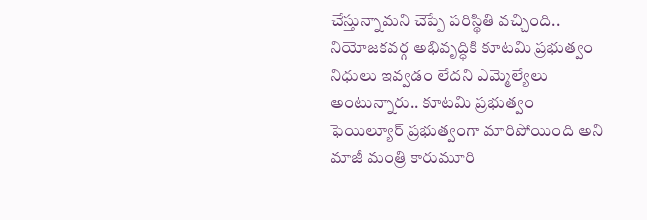చేస్తున్నామని చెప్పే పరిస్థితి వచ్చింది.. నియోజకవర్గ అభివృద్ధికి కూటమి ప్రభుత్వం నిధులు ఇవ్వడం లేదని ఎమ్మెల్యేలు అంటున్నారు.. కూటమి ప్రభుత్వం ఫెయిల్యూర్ ప్రభుత్వంగా మారిపోయింది అని మాజీ మంత్రి కారుమూరి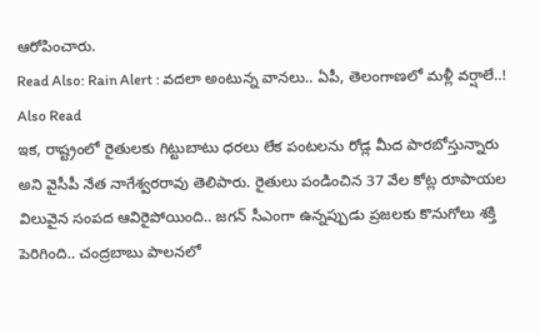ఆరోపించారు.
Read Also: Rain Alert : వదలా అంటున్న వానలు.. ఏపీ, తెలంగాణలో మళ్లీ వర్షాలే..!
Also Read
ఇక, రాష్ట్రంలో రైతులకు గిట్టుబాటు ధరలు లేక పంటలను రోడ్ల మీద పారబోస్తున్నారు అని వైసీపీ నేత నాగేశ్వరరావు తెలిపారు. రైతులు పండించిన 37 వేల కోట్ల రూపాయల విలువైన సంపద ఆవిరైపోయింది.. జగన్ సీఎంగా ఉన్నప్పుడు ప్రజలకు కొనుగోలు శక్తి పెరిగింది.. చంద్రబాబు పాలనలో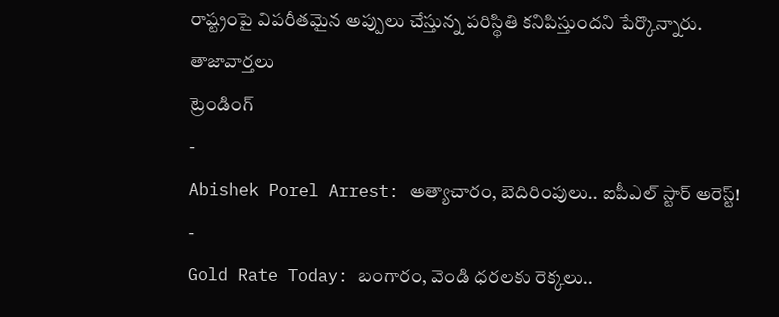రాష్ట్రంపై విపరీతమైన అప్పులు చేస్తున్న పరిస్థితి కనిపిస్తుందని పేర్కొన్నారు.
తాజావార్తలు
ట్రెండింగ్
-
Abishek Porel Arrest: అత్యాచారం, బెదిరింపులు.. ఐపీఎల్ స్టార్ అరెస్ట్!
-
Gold Rate Today: బంగారం, వెండి ధరలకు రెక్కలు..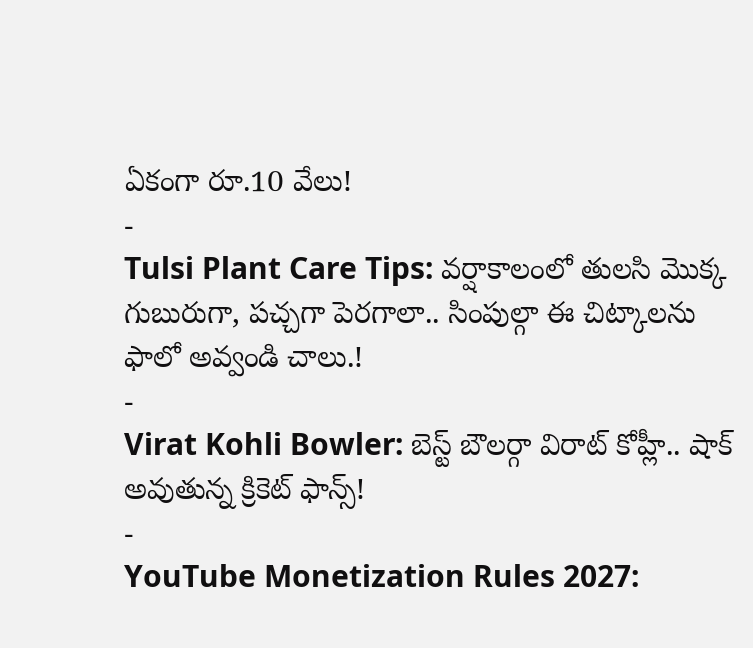ఏకంగా రూ.10 వేలు!
-
Tulsi Plant Care Tips: వర్షాకాలంలో తులసి మొక్క గుబురుగా, పచ్చగా పెరగాలా.. సింపుల్గా ఈ చిట్కాలను ఫాలో అవ్వండి చాలు.!
-
Virat Kohli Bowler: బెస్ట్ బౌలర్గా విరాట్ కోహ్లీ.. షాక్ అవుతున్న క్రికెట్ ఫాన్స్!
-
YouTube Monetization Rules 2027: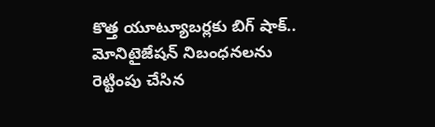కొత్త యూట్యూబర్లకు బిగ్ షాక్.. మోనిటైజేషన్ నిబంధనలను రెట్టింపు చేసిన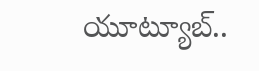యూట్యూబ్..